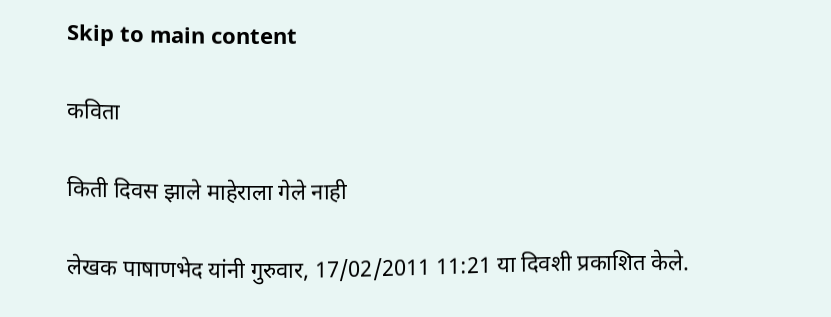Skip to main content

कविता

किती दिवस झाले माहेराला गेले नाही

लेखक पाषाणभेद यांनी गुरुवार, 17/02/2011 11:21 या दिवशी प्रकाशित केले.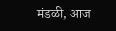मंडळी, आज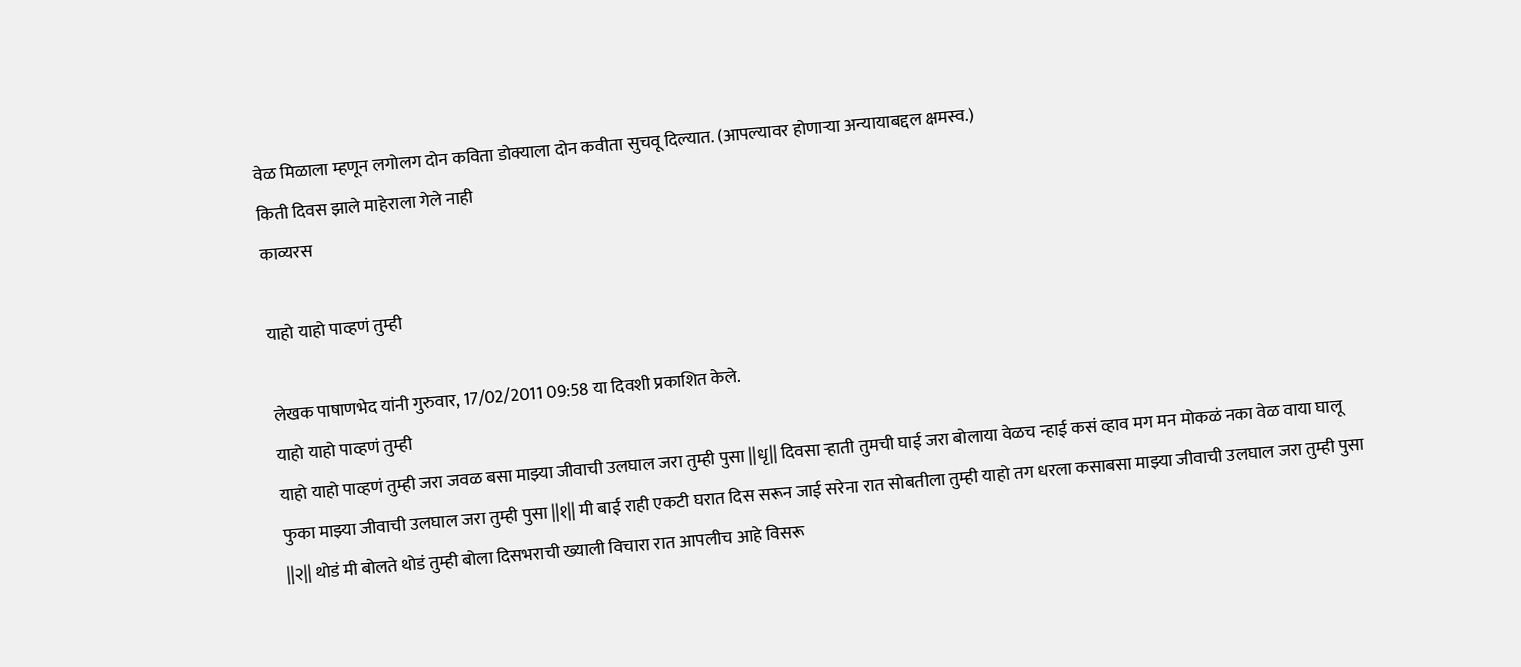वेळ मिळाला म्हणून लगोलग दोन कविता डोक्याला दोन कवीता सुचवू दिल्यात. (आपल्यावर होणार्‍या अन्यायाबद्दल क्षमस्व.)
किती दिवस झाले माहेराला गेले नाही
काव्यरस

याहो याहो पाव्हणं तुम्ही

लेखक पाषाणभेद यांनी गुरुवार, 17/02/2011 09:58 या दिवशी प्रकाशित केले.
याहो याहो पाव्हणं तुम्ही
याहो याहो पाव्हणं तुम्ही जरा जवळ बसा माझ्या जीवाची उलघाल जरा तुम्ही पुसा ||धृ|| दिवसा र्‍हाती तुमची घाई जरा बोलाया वेळच न्हाई कसं व्हाव मग मन मोकळं नका वेळ वाया घालू फुका माझ्या जीवाची उलघाल जरा तुम्ही पुसा ||१|| मी बाई राही एकटी घरात दिस सरून जाई सरेना रात सोबतीला तुम्ही याहो तग धरला कसाबसा माझ्या जीवाची उलघाल जरा तुम्ही पुसा ||२|| थोडं मी बोलते थोडं तुम्ही बोला दिसभराची ख्याली विचारा रात आपलीच आहे विसरू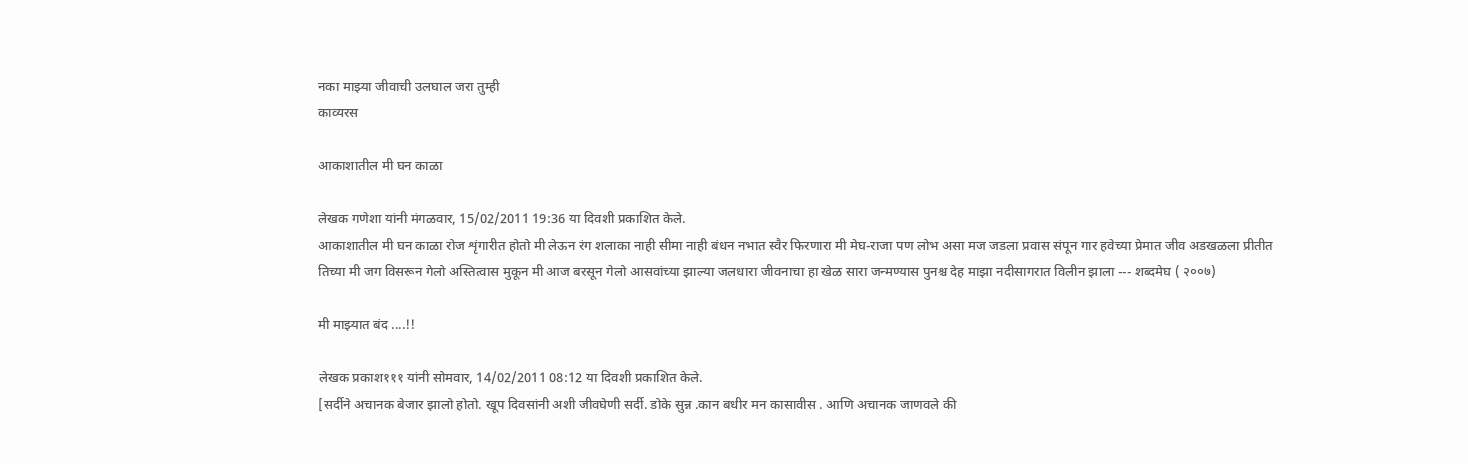नका माझ्या जीवाची उलघाल जरा तुम्ही
काव्यरस

आकाशातील मी घन काळा

लेखक गणेशा यांनी मंगळवार, 15/02/2011 19:36 या दिवशी प्रकाशित केले.
आकाशातील मी घन काळा रोज शृंगारीत होतो मी लेऊन रंग शलाका नाही सीमा नाही बंधन नभात स्वैर फिरणारा मी मेघ-राजा पण लोभ असा मज जडला प्रवास संपून गार हवेच्या प्रेमात जीव अडखळला प्रीतीत तिच्या मी जग विसरून गेलो अस्तित्वास मुकून मी आज बरसून गेलो आसवांच्या झाल्या जलधारा जीवनाचा हा खेळ सारा जन्मण्यास पुनश्च देह माझा नदीसागरात विलीन झाला --- शब्दमेघ ( २००७)

मी माझ्यात बंद ....!!

लेखक प्रकाश१११ यांनी सोमवार, 14/02/2011 08:12 या दिवशी प्रकाशित केले.
[सर्दीने अचानक बेजार झालो होतो. खूप दिवसांनी अशी जीवघेणी सर्दी. डोके सुन्न .कान बधीर मन कासावीस . आणि अचानक जाणवले की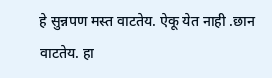हे सुन्नपण मस्त वाटतेय. ऐकू येत नाही .छान वाटतेय. हा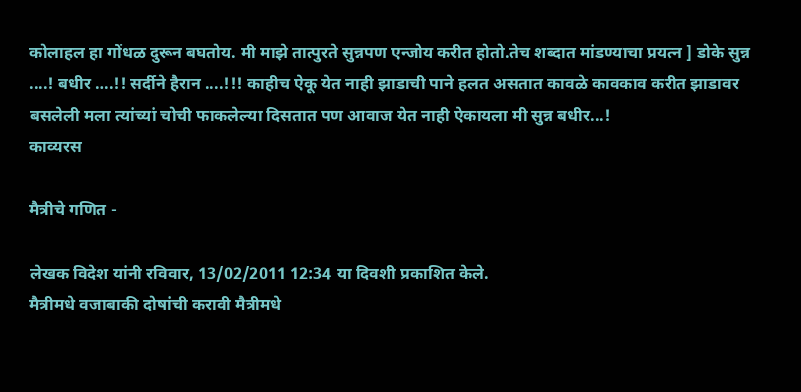कोलाहल हा गोंधळ दुरून बघतोय. मी माझे तात्पुरते सुन्नपण एन्जोय करीत होतो.तेच शब्दात मांडण्याचा प्रयत्न ] डोके सुन्न ....! बधीर ….!! सर्दीने हैरान ....!!! काहीच ऐकू येत नाही झाडाची पाने हलत असतात कावळे कावकाव करीत झाडावर बसलेली मला त्यांच्यां चोची फाकलेल्या दिसतात पण आवाज येत नाही ऐकायला मी सुन्न बधीर...!
काव्यरस

मैत्रीचे गणित -

लेखक विदेश यांनी रविवार, 13/02/2011 12:34 या दिवशी प्रकाशित केले.
मैत्रीमधे वजाबाकी दोषांची करावी मैत्रीमधे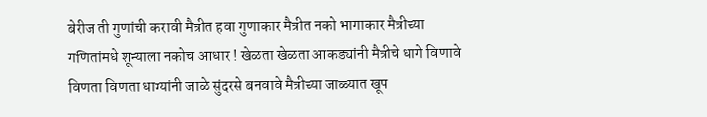बेरीज ती गुणांची करावी मैत्रीत हवा गुणाकार मैत्रीत नको भागाकार मैत्रीच्या गणितांमधे शून्याला नकोच आधार ! खेळता खेळता आकड्यांनी मैत्रीचे धागे विणावे विणता विणता धाग्यांनी जाळे सुंदरसे बनवावे मैत्रीच्या जाळ्यात खूप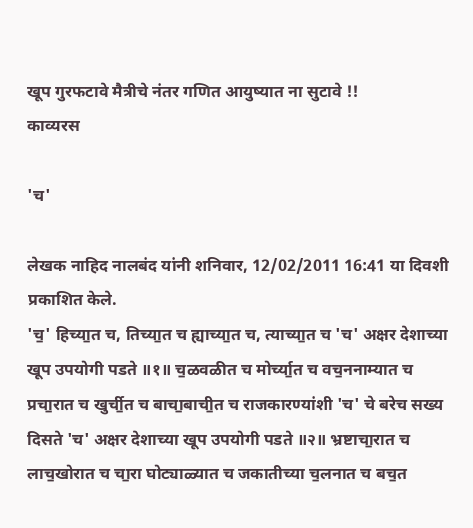खूप गुरफटावे मैत्रीचे नंतर गणित आयुष्यात ना सुटावे !!
काव्यरस

'च'

लेखक नाहिद नालबंद यांनी शनिवार, 12/02/2011 16:41 या दिवशी प्रकाशित केले.
'च॒' हिच्या॒त च, तिच्या॒त च ह्याच्या॒त च, त्याच्या॒त च 'च' अक्षर देशाच्या खूप उपयोगी पडते ॥१॥ च॒ळवळीत च मोर्च्या॒त च वच॒ननाम्यात च प्रचा॒रात च खुर्ची॒त च बाचा॒बाची॒त च राजकारण्यांशी 'च' चे बरेच सख्य दिसते 'च' अक्षर देशाच्या खूप उपयोगी पडते ॥२॥ भ्रष्टाचा॒रात च लाच॒खोरात च चा॒रा घोट्याळ्यात च जकातीच्या च॒लनात च बच॒त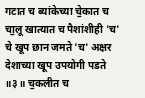गटात च ब्यांकेच्या चे॒कात च चा॒लू खात्यात च पैशांशीही 'च' चे खूप छान जमते 'च' अक्षर देशाच्या खूप उपयोगी पडते ॥३॥ च॒कलीत च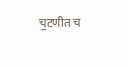च॒टणीत च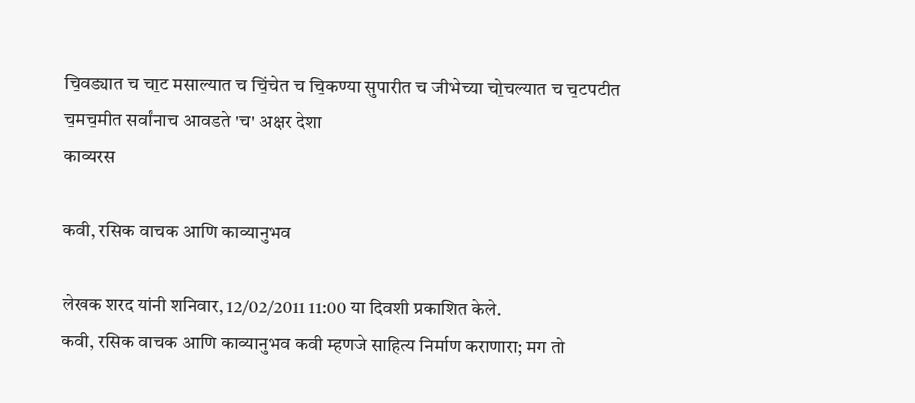चि॒वड्यात च चा॒ट मसाल्यात च चिं॒चेत च चि॒कण्या सुपारीत च जीभेच्या चो॒चल्यात च च॒टपटीत च॒मच॒मीत सर्वांनाच आवडते 'च' अक्षर देशा
काव्यरस

कवी, रसिक वाचक आणि काव्यानुभव

लेखक शरद यांनी शनिवार, 12/02/2011 11:00 या दिवशी प्रकाशित केले.
कवी, रसिक वाचक आणि काव्यानुभव कवी म्हणजे साहित्य निर्माण कराणारा; मग तो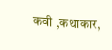कवी ,कथाकार,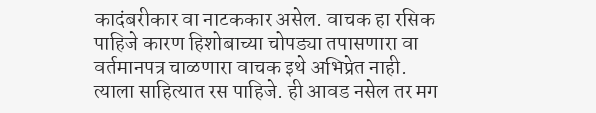कादंबरीकार वा नाटककार असेल. वाचक हा रसिक पाहिजे कारण हिशोबाच्या चोपड्या तपासणारा वा वर्तमानपत्र चाळणारा वाचक इथे अभिप्रेत नाही. त्याला साहित्यात रस पाहिजे. ही आवड नसेल तर मग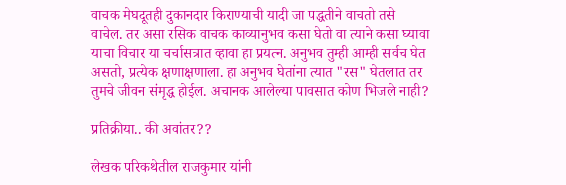वाचक मेघदूतही दुकानदार किराण्याची यादी जा पद्धतीने वाचतो तसे वाचेल. तर असा रसिक वाचक काव्यानुभव कसा घेतो वा त्याने कसा घ्यावा याचा विचार या चर्चासत्रात व्हावा हा प्रयत्न. अनुभव तुम्ही आम्ही सर्वच घेत असतो, प्रत्येक क्षणाक्षणाला. हा अनुभव घेतांना त्यात "रस" घेतलात तर तुमचे जीवन संमृद्ध होईल. अचानक आलेल्या पावसात कोण भिजले नाही?

प्रतिक्रीया.. की अवांतर??

लेखक परिकथेतील राजकुमार यांनी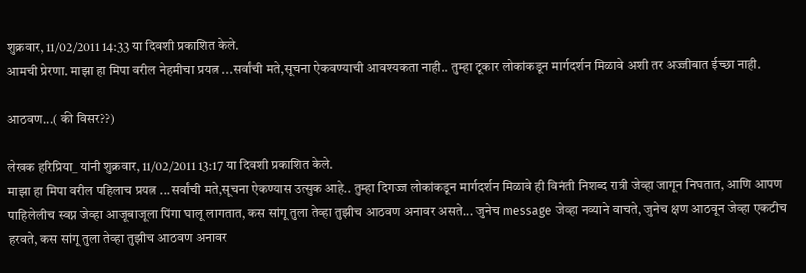शुक्रवार, 11/02/2011 14:33 या दिवशी प्रकाशित केले.
आमची प्रेरणा. माझा हा मिपा वरील नेहमीचा प्रयत्न ...सर्वांची मते,सूचना ऐकवण्याची आवश्यकता नाही.. तुम्हा टूकार लोकांकडून मार्गदर्शन मिळावे अशी तर अज्जीबात ईच्छा नाही.

आठवण...( की विसर??)

लेखक हरिप्रिया_ यांनी शुक्रवार, 11/02/2011 13:17 या दिवशी प्रकाशित केले.
माझा हा मिपा वरील पहिलाच प्रयत्न ...सर्वांची मते,सूचना ऐकण्यास उत्सुक आहे.. तुम्हा दिगज्ज लोकांकडून मार्गदर्शन मिळावे ही विनंती निशब्द रात्री जेव्हा जागून निघतात, आणि आपण पाहिलेलीच स्वप्न जेव्हा आजूबाजूला पिंगा घालू लागतात, कस सांगू तुला तेव्हा तुझीच आठवण अनावर असते... जुनेच message जेव्हा नव्याने वाचते, जुनेच क्षण आठवून जेव्हा एकटीच हरवते, कस सांगू तुला तेव्हा तुझीच आठवण अनावर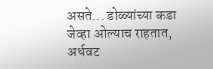असते... डोळ्यांच्या कडा जेव्हा ओल्याच राहतात, अर्धवट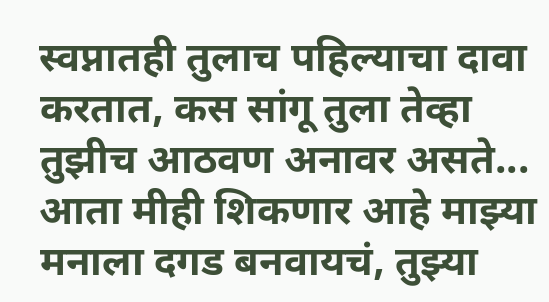स्वप्नातही तुलाच पहिल्याचा दावा करतात, कस सांगू तुला तेव्हा तुझीच आठवण अनावर असते... आता मीही शिकणार आहे माझ्या मनाला दगड बनवायचं, तुझ्या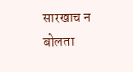सारखाच न बोलता